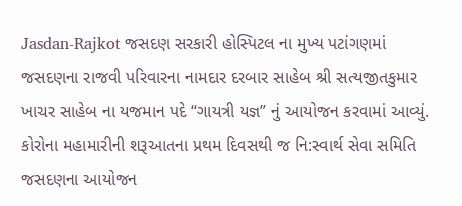Jasdan-Rajkot જસદણ સરકારી હોસ્પિટલ ના મુખ્ય પટાંગણમાં જસદણના રાજવી પરિવારના નામદાર દરબાર સાહેબ શ્રી સત્યજીતકુમાર ખાચર સાહેબ ના યજમાન પદે “ગાયત્રી યજ્ઞ” નું આયોજન કરવામાં આવ્યું.
કોરોના મહામારીની શરૂઆતના પ્રથમ દિવસથી જ નિ:સ્વાર્થ સેવા સમિતિ જસદણના આયોજન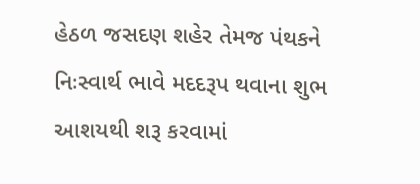હેઠળ જસદણ શહેર તેમજ પંથકને નિઃસ્વાર્થ ભાવે મદદરૂપ થવાના શુભ આશયથી શરૂ કરવામાં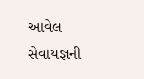આવેલ સેવાયજ્ઞની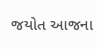જયોત આજના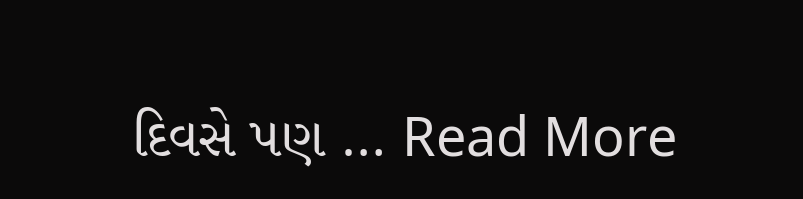દિવસે પણ … Read More